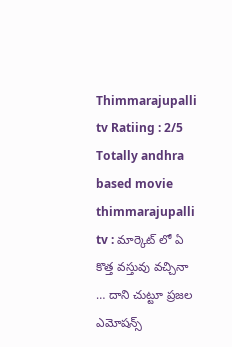Thimmarajupalli tv Ratiing : 2/5
Totally andhra based movie thimmarajupalli tv : మార్కెట్ లో ఏ కొత్త వస్తువు వచ్చినా … దాని చుట్టూ ప్రజల ఎమోషన్స్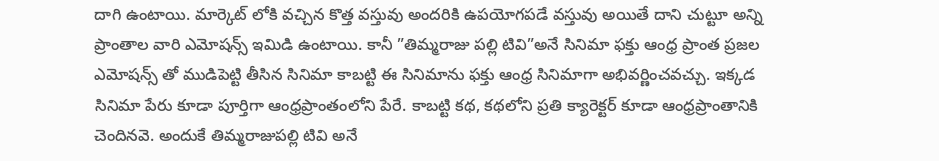దాగి ఉంటాయి. మార్కెట్ లోకి వచ్చిన కొత్త వస్తువు అందరికి ఉపయోగపడే వస్తువు అయితే దాని చుట్టూ అన్ని ప్రాంతాల వారి ఎమోషన్స్ ఇమిడి ఉంటాయి. కానీ ”తిమ్మరాజు పల్లి టివి”అనే సినిమా ఫక్తు ఆంధ్ర ప్రాంత ప్రజల ఎమోషన్స్ తో ముడిపెట్టి తీసిన సినిమా కాబట్టి ఈ సినిమాను ఫక్తు ఆంధ్ర సినిమాగా అభివర్ణించవచ్చు. ఇక్కడ సినిమా పేరు కూడా పూర్తిగా ఆంధ్రప్రాంతంలోని పేరే. కాబట్టి కథ, కథలోని ప్రతి క్యారెక్టర్ కూడా ఆంధ్రప్రాంతానికి చెందినవె. అందుకే తిమ్మరాజుపల్లి టివి అనే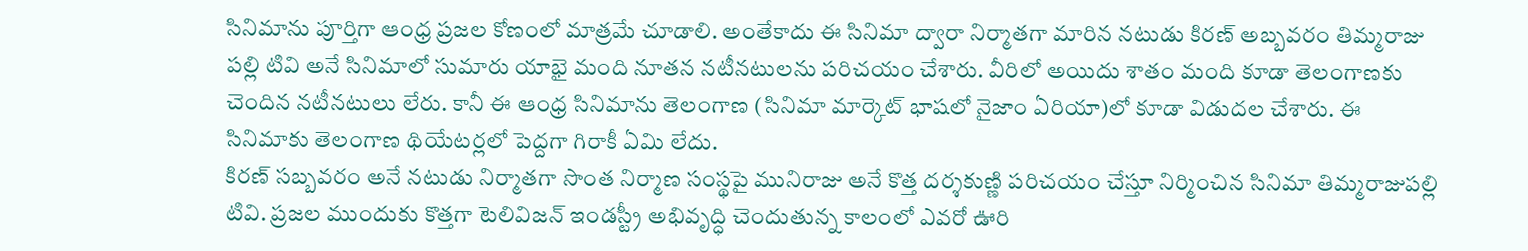సినిమాను పూర్తిగా ఆంధ్ర ప్రజల కోణంలో మాత్రమే చూడాలి. అంతేకాదు ఈ సినిమా ద్వారా నిర్మాతగా మారిన నటుడు కిరణ్ అబ్బవరం తిమ్మరాజు పల్లి టివి అనే సినిమాలో సుమారు యాభై మంది నూతన నటీనటులను పరిచయం చేశారు. వీరిలో అయిదు శాతం మంది కూడా తెలంగాణకు చెందిన నటీనటులు లేరు. కానీ ఈ ఆంధ్ర సినిమాను తెలంగాణ (సినిమా మార్కెట్ భాషలో నైజాం ఏరియా)లో కూడా విడుదల చేశారు. ఈ సినిమాకు తెలంగాణ థియేటర్లలో పెద్దగా గిరాకీ ఏమి లేదు.
కిరణ్ సబ్బవరం అనే నటుడు నిర్మాతగా సొంత నిర్మాణ సంస్థపై మునిరాజు అనే కొత్త దర్శకుణ్ణి పరిచయం చేస్తూ నిర్మించిన సినిమా తిమ్మరాజుపల్లి టివి. ప్రజల ముందుకు కొత్తగా టెలివిజన్ ఇండస్ట్రీ అభివృద్ధి చెందుతున్న కాలంలో ఎవరో ఊరి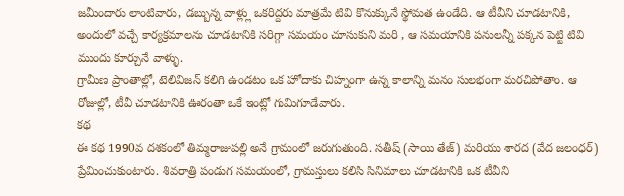జమీందారు లాంటివారు, డబ్బున్న వాళ్ల్లు ఒకరిద్దరు మాత్రమే టివి కొనుక్కునే స్థోమత ఉండేది. ఆ టీవీని చూడటానికి, అందులో వచ్చే కార్యక్రమాలను చూడటానికి సరిగ్గా సమయం చూసుకుని మరి , ఆ సమయానికి పనులన్నీ పక్కన పెట్టి టివి ముందు కూర్చునే వాళ్ళు.
గ్రామీణ ప్రాంతాల్లో, టెలివిజన్ కలిగి ఉండటం ఒక హోదాకు చిహ్నంగా ఉన్న కాలాన్ని మనం సులభంగా మరచిపోతాం. ఆ రోజుల్లో, టీవీ చూడటానికి ఊరంతా ఒకే ఇంట్లో గుమిగూడేవారు.
కథ
ఈ కథ 1990వ దశకంలో తిమ్మరాజుపల్లి అనే గ్రామంలో జరుగుతుంది. సతీష్ (సాయి తేజ్) మరియు శారద (వేద జలంధర్) ప్రేమించుకుంటారు. శివరాత్రి పండుగ సమయంలో, గ్రామస్తులు కలిసి సినిమాలు చూడటానికి ఒక టీవీని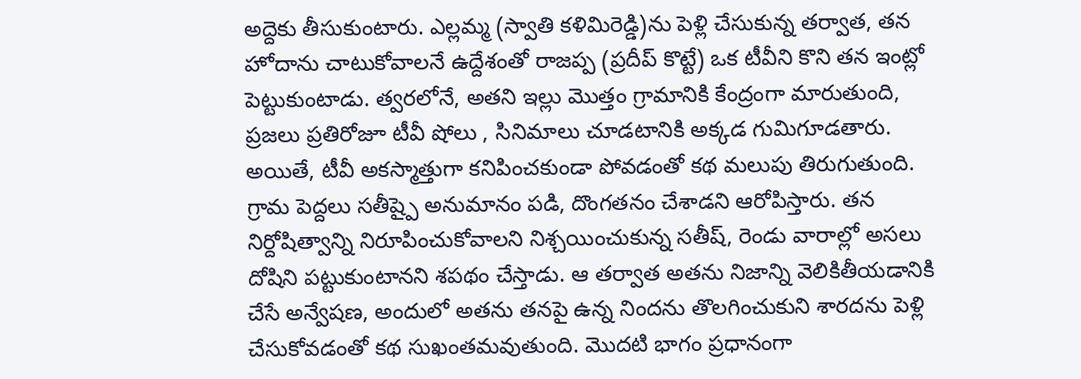అద్దెకు తీసుకుంటారు. ఎల్లమ్మ (స్వాతి కళిమిరెడ్డి)ను పెళ్లి చేసుకున్న తర్వాత, తన హోదాను చాటుకోవాలనే ఉద్దేశంతో రాజప్ప (ప్రదీప్ కొట్టే) ఒక టీవీని కొని తన ఇంట్లో పెట్టుకుంటాడు. త్వరలోనే, అతని ఇల్లు మొత్తం గ్రామానికి కేంద్రంగా మారుతుంది, ప్రజలు ప్రతిరోజూ టీవీ షోలు , సినిమాలు చూడటానికి అక్కడ గుమిగూడతారు.
అయితే, టీవీ అకస్మాత్తుగా కనిపించకుండా పోవడంతో కథ మలుపు తిరుగుతుంది. గ్రామ పెద్దలు సతీష్పై అనుమానం పడి, దొంగతనం చేశాడని ఆరోపిస్తారు. తన నిర్దోషిత్వాన్ని నిరూపించుకోవాలని నిశ్చయించుకున్న సతీష్, రెండు వారాల్లో అసలు దోషిని పట్టుకుంటానని శపథం చేస్తాడు. ఆ తర్వాత అతను నిజాన్ని వెలికితీయడానికి చేసే అన్వేషణ, అందులో అతను తనపై ఉన్న నిందను తొలగించుకుని శారదను పెళ్లి చేసుకోవడంతో కథ సుఖంతమవుతుంది. మొదటి భాగం ప్రధానంగా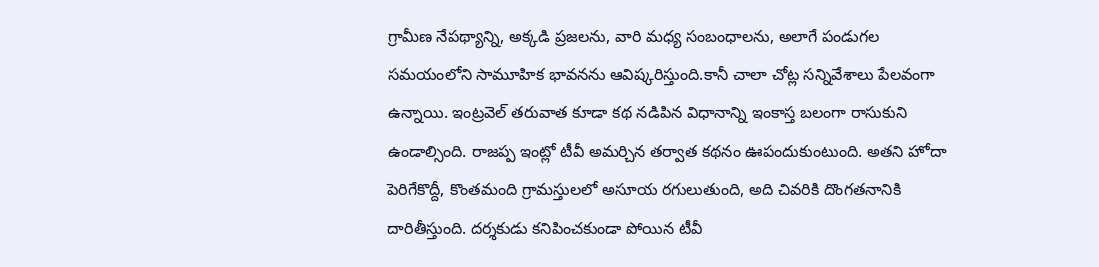గ్రామీణ నేపథ్యాన్ని, అక్కడి ప్రజలను, వారి మధ్య సంబంధాలను, అలాగే పండుగల సమయంలోని సామూహిక భావనను ఆవిష్కరిస్తుంది.కానీ చాలా చోట్ల సన్నివేశాలు పేలవంగా ఉన్నాయి. ఇంట్రవెల్ తరువాత కూడా కథ నడిపిన విధానాన్ని ఇంకాస్త బలంగా రాసుకుని ఉండాల్సింది. రాజప్ప ఇంట్లో టీవీ అమర్చిన తర్వాత కథనం ఊపందుకుంటుంది. అతని హోదా పెరిగేకొద్దీ, కొంతమంది గ్రామస్తులలో అసూయ రగులుతుంది, అది చివరికి దొంగతనానికి దారితీస్తుంది. దర్శకుడు కనిపించకుండా పోయిన టీవీ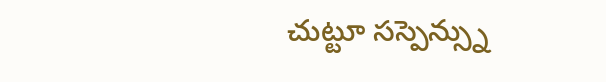చుట్టూ సస్పెన్స్ను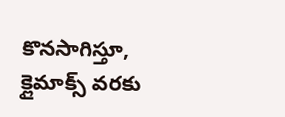కొనసాగిస్తూ, క్లైమాక్స్ వరకు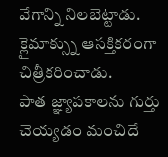వేగాన్ని నిలబెట్టాడు. క్లైమాక్స్ను ఆసక్తికరంగా చిత్రీకరించాడు.
పాత జ్ఞ్యాపకాలను గుర్తు చెయ్యడం మంచిదే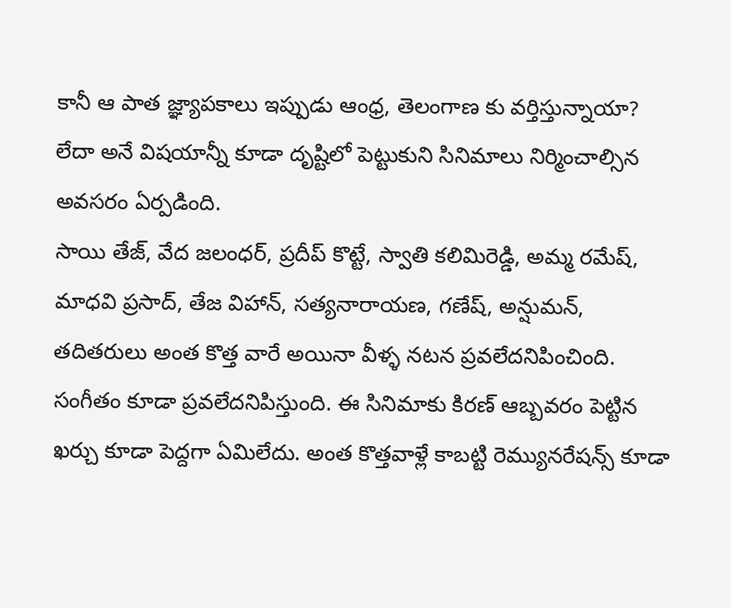కానీ ఆ పాత జ్ఞ్యాపకాలు ఇప్పుడు ఆంధ్ర, తెలంగాణ కు వర్తిస్తున్నాయా? లేదా అనే విషయాన్నీ కూడా దృష్టిలో పెట్టుకుని సినిమాలు నిర్మించాల్సిన అవసరం ఏర్పడింది.
సాయి తేజ్, వేద జలంధర్, ప్రదీప్ కొట్టే, స్వాతి కలిమిరెడ్డి, అమ్మ రమేష్, మాధవి ప్రసాద్, తేజ విహాన్, సత్యనారాయణ, గణేష్, అన్షుమన్, తదితరులు అంత కొత్త వారే అయినా వీళ్ళ నటన ప్రవలేదనిపించింది. సంగీతం కూడా ప్రవలేదనిపిస్తుంది. ఈ సినిమాకు కిరణ్ ఆబ్బవరం పెట్టిన ఖర్చు కూడా పెద్దగా ఏమిలేదు. అంత కొత్తవాళ్లే కాబట్టి రెమ్యునరేషన్స్ కూడా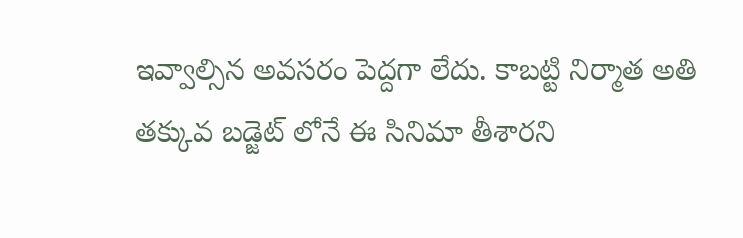ఇవ్వాల్సిన అవసరం పెద్దగా లేదు. కాబట్టి నిర్మాత అతి తక్కువ బడ్జెట్ లోనే ఈ సినిమా తీశారని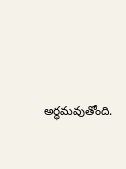అర్థమవుతోంది.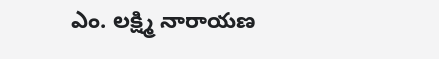ఎం. లక్ష్మి నారాయణ